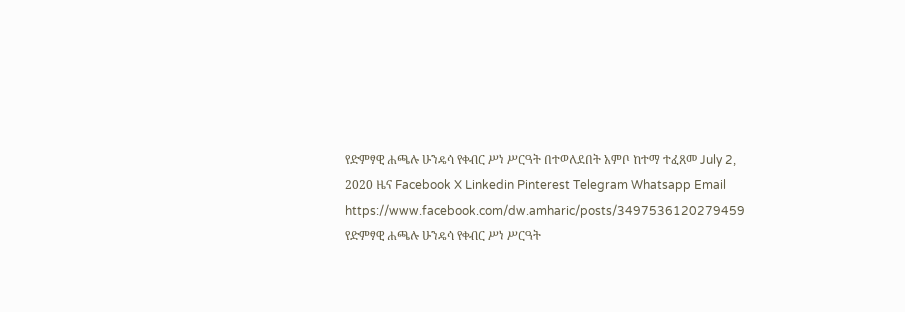የድምፃዊ ሐጫሉ ሁንዴሳ የቀብር ሥነ ሥርዓት በተወለደበት አምቦ ከተማ ተፈጸመ July 2, 2020 ዜና Facebook X Linkedin Pinterest Telegram Whatsapp Email https://www.facebook.com/dw.amharic/posts/3497536120279459 የድምፃዊ ሐጫሉ ሁንዴሳ የቀብር ሥነ ሥርዓት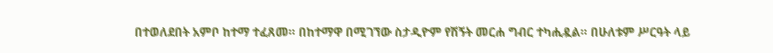በተወለደበት አምቦ ከተማ ተፈጸመ። በከተማዋ በሚገኘው ስታዲዮም የሽኝት መርሐ ግብር ተካሒዷል። በሁለቱም ሥርዓት ላይ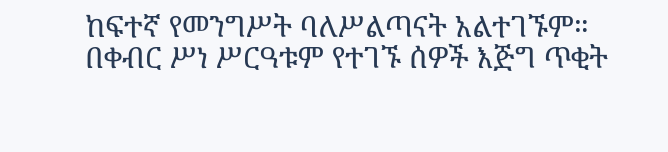ከፍተኛ የመንግሥት ባለሥልጣናት አልተገኙም። በቀብር ሥነ ሥርዓቱም የተገኙ ሰዎች እጅግ ጥቂት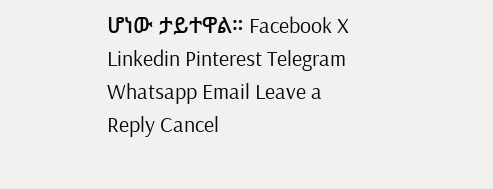ሆነው ታይተዋል። Facebook X Linkedin Pinterest Telegram Whatsapp Email Leave a Reply Cancel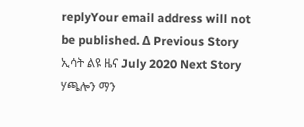replyYour email address will not be published. Δ Previous Story ኢሳት ልዩ ዜና July 2020 Next Story ሃጫሎን ማን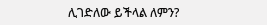ሊገድለው ይችላል ለምን?